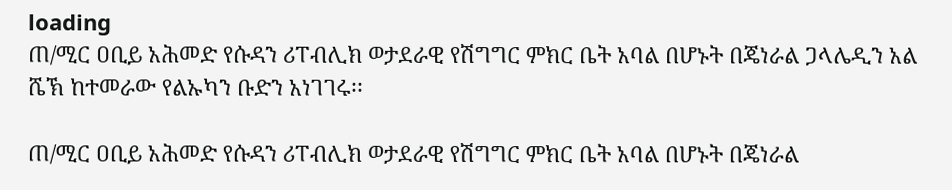loading
ጠ/ሚር ዐቢይ አሕመድ የሱዳን ሪፐብሊክ ወታደራዊ የሽግግር ምክር ቤት አባል በሆኑት በጄነራል ጋላሌዲን አል ሼኽ ከተመራው የልኡካን ቡድን አነገገሩ፡፡

ጠ/ሚር ዐቢይ አሕመድ የሱዳን ሪፐብሊክ ወታደራዊ የሽግግር ምክር ቤት አባል በሆኑት በጄነራል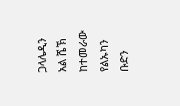ጋላሌዲን አል ሼኽ ከተመራው የልኡካን ቡድን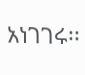አነገገሩ፡፡